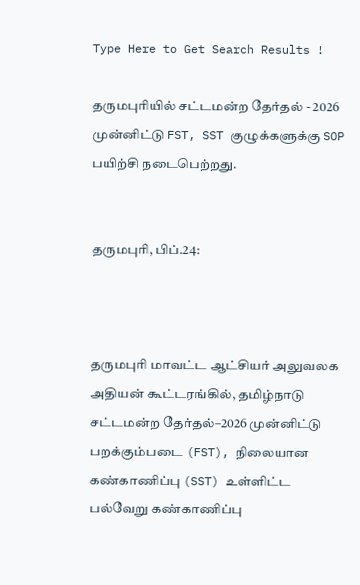Type Here to Get Search Results !

தருமபுரியில் சட்டமன்ற தேர்தல் - 2026 முன்னிட்டு FST, SST குழுக்களுக்கு SOP பயிற்சி நடைபெற்றது.


தருமபுரி, பிப்.24:



தருமபுரி மாவட்ட ஆட்சியர் அலுவலக அதியன் கூட்டரங்கில், தமிழ்நாடு சட்டமன்ற தேர்தல்–2026 முன்னிட்டு பறக்கும்படை (FST), நிலையான கண்காணிப்பு (SST) உள்ளிட்ட பல்வேறு கண்காணிப்பு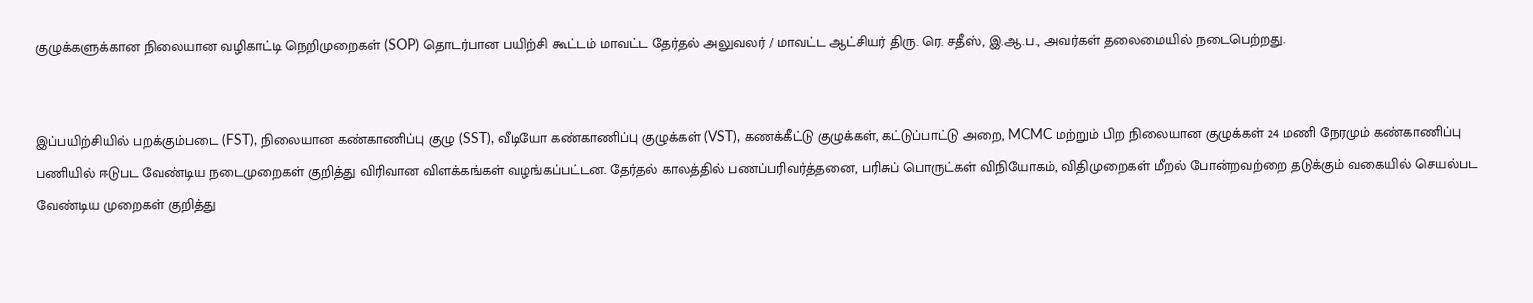குழுக்களுக்கான நிலையான வழிகாட்டி நெறிமுறைகள் (SOP) தொடர்பான பயிற்சி கூட்டம் மாவட்ட தேர்தல் அலுவலர் / மாவட்ட ஆட்சியர் திரு. ரெ. சதீஸ், இ.ஆ.ப., அவர்கள் தலைமையில் நடைபெற்றது.


இப்பயிற்சியில் பறக்கும்படை (FST), நிலையான கண்காணிப்பு குழு (SST), வீடியோ கண்காணிப்பு குழுக்கள் (VST), கணக்கீட்டு குழுக்கள், கட்டுப்பாட்டு அறை, MCMC மற்றும் பிற நிலையான குழுக்கள் 24 மணி நேரமும் கண்காணிப்பு பணியில் ஈடுபட வேண்டிய நடைமுறைகள் குறித்து விரிவான விளக்கங்கள் வழங்கப்பட்டன. தேர்தல் காலத்தில் பணப்பரிவர்த்தனை, பரிசுப் பொருட்கள் விநியோகம், விதிமுறைகள் மீறல் போன்றவற்றை தடுக்கும் வகையில் செயல்பட வேண்டிய முறைகள் குறித்து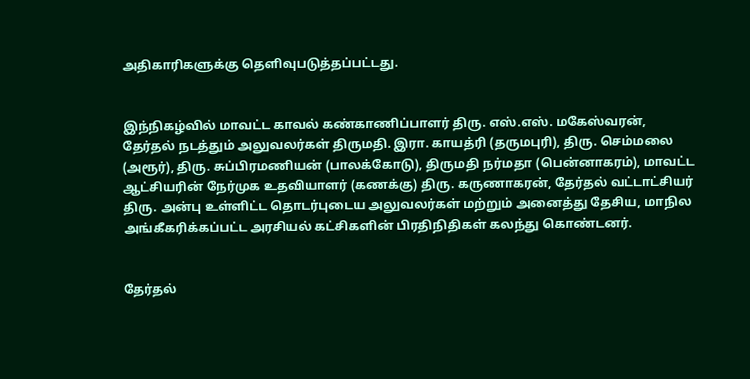அதிகாரிகளுக்கு தெளிவுபடுத்தப்பட்டது.


இந்நிகழ்வில் மாவட்ட காவல் கண்காணிப்பாளர் திரு. எஸ்.எஸ். மகேஸ்வரன், தேர்தல் நடத்தும் அலுவலர்கள் திருமதி. இரா. காயத்ரி (தருமபுரி), திரு. செம்மலை (அரூர்), திரு. சுப்பிரமணியன் (பாலக்கோடு), திருமதி நர்மதா (பென்னாகரம்), மாவட்ட ஆட்சியரின் நேர்முக உதவியாளர் (கணக்கு) திரு. கருணாகரன், தேர்தல் வட்டாட்சியர் திரு. அன்பு உள்ளிட்ட தொடர்புடைய அலுவலர்கள் மற்றும் அனைத்து தேசிய, மாநில அங்கீகரிக்கப்பட்ட அரசியல் கட்சிகளின் பிரதிநிதிகள் கலந்து கொண்டனர்.


தேர்தல்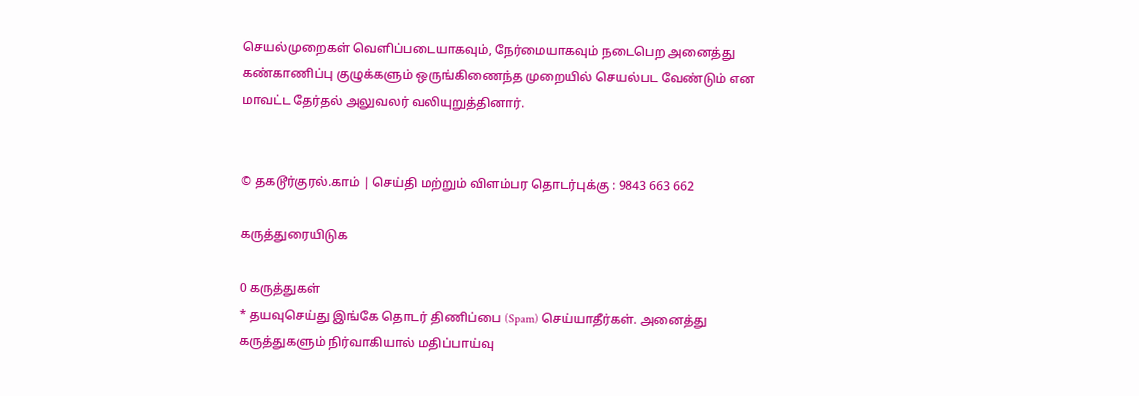செயல்முறைகள் வெளிப்படையாகவும், நேர்மையாகவும் நடைபெற அனைத்து கண்காணிப்பு குழுக்களும் ஒருங்கிணைந்த முறையில் செயல்பட வேண்டும் என மாவட்ட தேர்தல் அலுவலர் வலியுறுத்தினார்.


© தகடூர்குரல்.காம் | செய்தி மற்றும் விளம்பர தொடர்புக்கு : 9843 663 662

கருத்துரையிடுக

0 கருத்துகள்
* தயவுசெய்து இங்கே தொடர் திணிப்பை (Spam) செய்யாதீர்கள். அனைத்து கருத்துகளும் நிர்வாகியால் மதிப்பாய்வு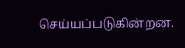செய்யப்படுகின்றன.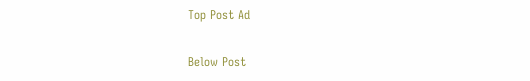Top Post Ad

Below Post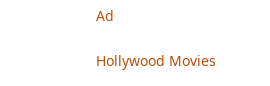Ad

Hollywood Movies